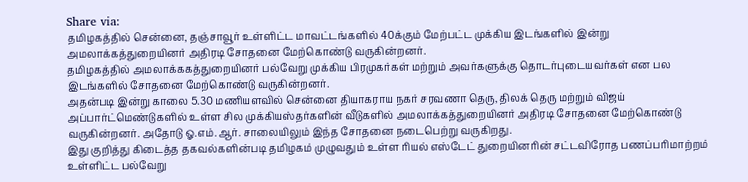Share via:
தமிழகத்தில் சென்னை, தஞ்சாவூர் உள்ளிட்ட மாவட்டங்களில் 40க்கும் மேற்பட்ட முக்கிய இடங்களில் இன்று அமலாக்கத்துறையினர் அதிரடி சோதனை மேற்கொண்டு வருகின்றனர்.
தமிழகத்தில் அமலாக்ககத்துறையினர் பல்வேறு முக்கிய பிரமுகர்கள் மற்றும் அவர்களுக்கு தொடர்புடையவர்கள் என பல இடங்களில் சோதனை மேற்கொண்டு வருகின்றனர்.
அதன்படி இன்று காலை 5.30 மணியளவில் சென்னை தியாகராய நகர் சரவணா தெரு, திலக் தெரு மற்றும் விஜய் அப்பார்ட்மெண்டுகளில் உள்ள சில முக்கியஸ்தர்களின் வீடுகளில் அமலாக்கத்துறையினர் அதிரடி சோதனை மேற்கொண்டு வருகின்றனர். அதோடு ஓ.எம்.ஆர். சாலையிலும் இந்த சோதனை நடைபெற்று வருகிறது.
இது குறித்து கிடைத்த தகவல்களின்படி தமிழகம் முழுவதும் உள்ள ரியல் எஸ்டேட் துறையினரின் சட்டவிரோத பணப்பரிமாற்றம் உள்ளிட்ட பல்வேறு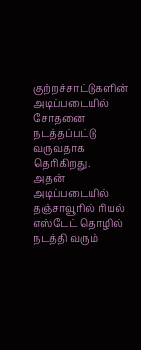குற்றச்சாட்டுகளின் அடிப்படையில் சோதனை நடத்தப்பட்டு வருவதாக தெரிகிறது.
அதன் அடிப்படையில் தஞ்சாவூரில் ரியல் எஸ்டேட் தொழில் நடத்தி வரும்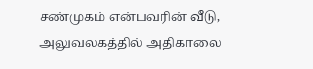சண்முகம் என்பவரின் வீடு, அலுவலகத்தில் அதிகாலை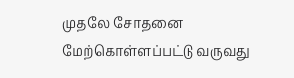முதலே சோதனை மேற்கொள்ளப்பட்டு வருவது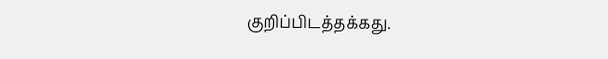குறிப்பிடத்தக்கது.